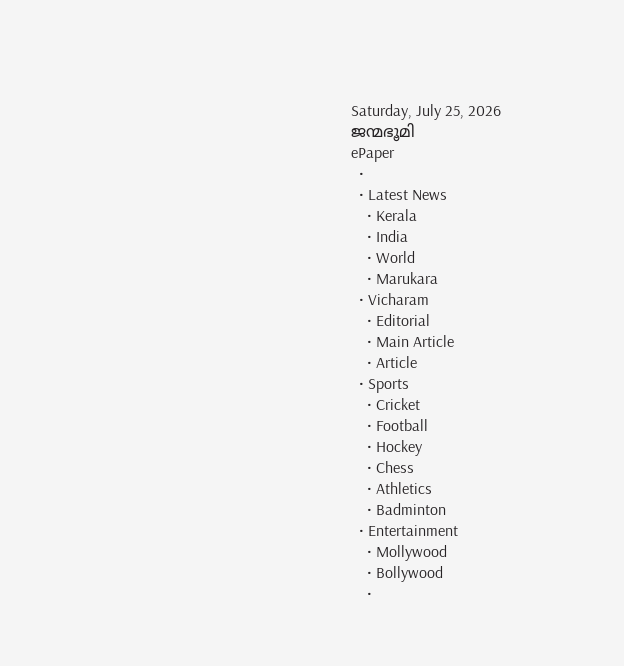Saturday, July 25, 2026
ജന്മഭൂമി
ePaper
  •
  • Latest News
    • Kerala
    • India
    • World
    • Marukara
  • Vicharam
    • Editorial
    • Main Article
    • Article
  • Sports
    • Cricket
    • Football
    • Hockey
    • Chess
    • Athletics
    • Badminton
  • Entertainment
    • Mollywood
    • Bollywood
    •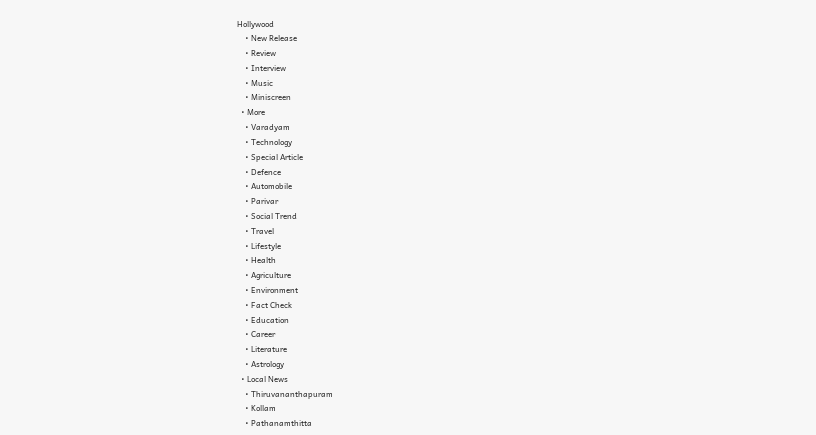Hollywood
    • New Release
    • Review
    • Interview
    • Music
    • Miniscreen
  • More
    • Varadyam
    • Technology
    • Special Article
    • Defence
    • Automobile
    • Parivar
    • Social Trend
    • Travel
    • Lifestyle
    • Health
    • Agriculture
    • Environment
    • Fact Check
    • Education
    • Career
    • Literature
    • Astrology
  • Local News
    • Thiruvananthapuram
    • Kollam
    • Pathanamthitta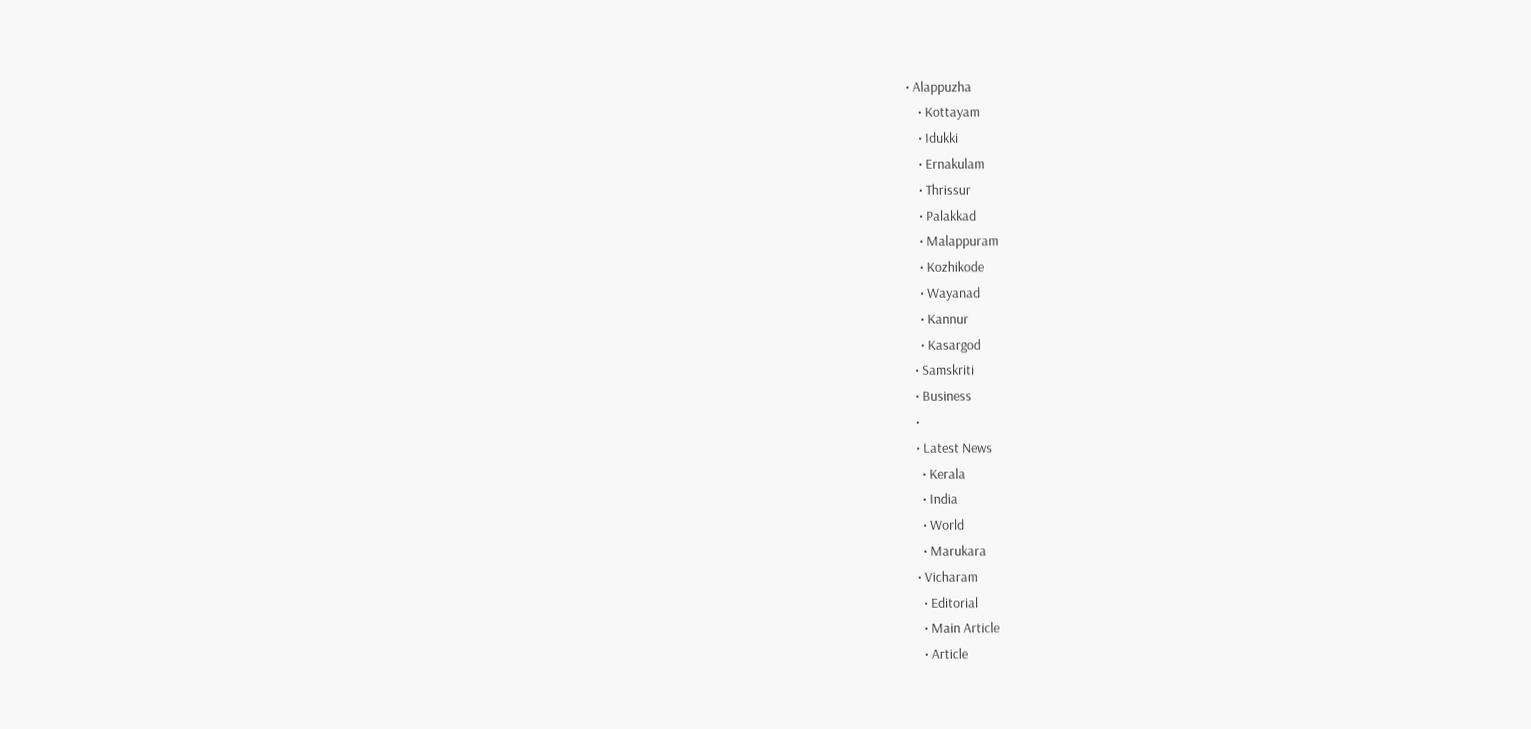• Alappuzha
    • Kottayam
    • Idukki
    • Ernakulam
    • Thrissur
    • Palakkad
    • Malappuram
    • Kozhikode
    • Wayanad
    • Kannur
    • Kasargod
  • Samskriti
  • Business
  •
  • Latest News
    • Kerala
    • India
    • World
    • Marukara
  • Vicharam
    • Editorial
    • Main Article
    • Article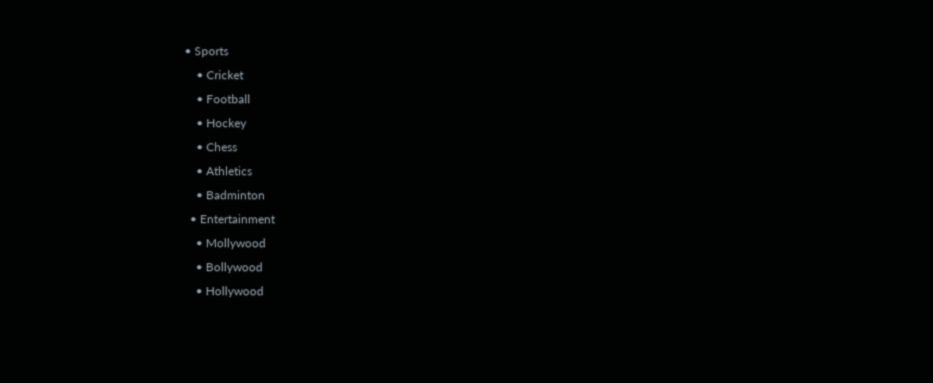• Sports
    • Cricket
    • Football
    • Hockey
    • Chess
    • Athletics
    • Badminton
  • Entertainment
    • Mollywood
    • Bollywood
    • Hollywood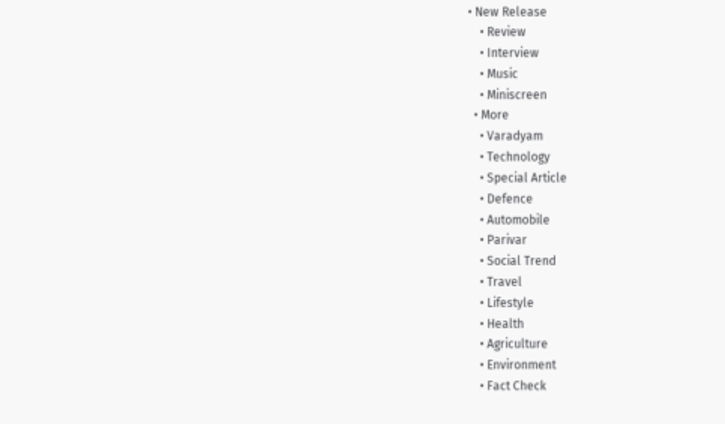• New Release
    • Review
    • Interview
    • Music
    • Miniscreen
  • More
    • Varadyam
    • Technology
    • Special Article
    • Defence
    • Automobile
    • Parivar
    • Social Trend
    • Travel
    • Lifestyle
    • Health
    • Agriculture
    • Environment
    • Fact Check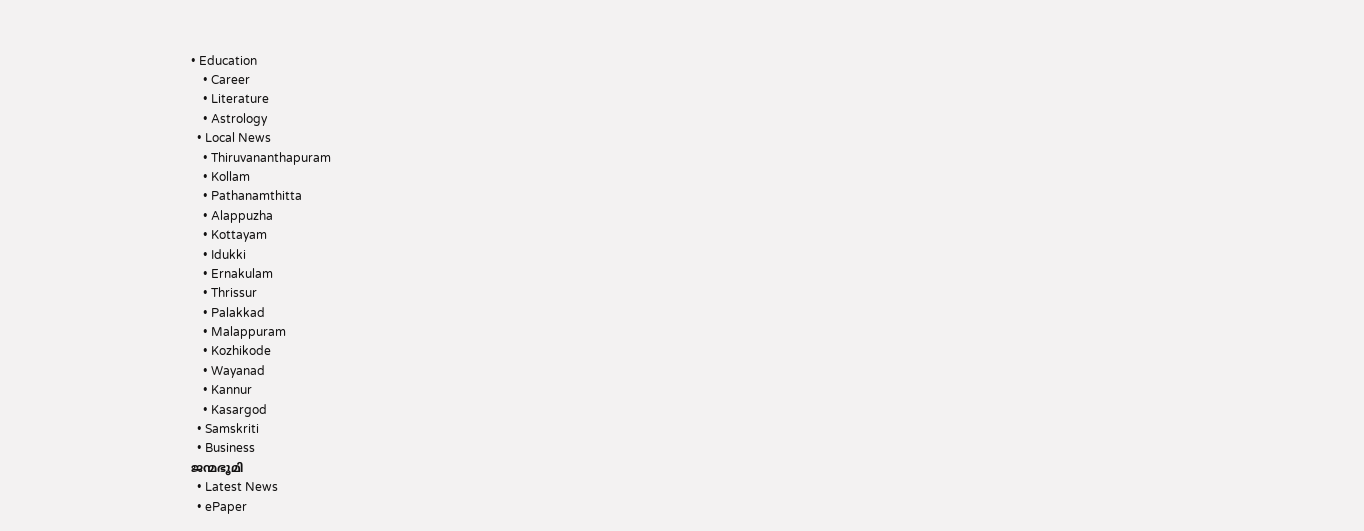• Education
    • Career
    • Literature
    • Astrology
  • Local News
    • Thiruvananthapuram
    • Kollam
    • Pathanamthitta
    • Alappuzha
    • Kottayam
    • Idukki
    • Ernakulam
    • Thrissur
    • Palakkad
    • Malappuram
    • Kozhikode
    • Wayanad
    • Kannur
    • Kasargod
  • Samskriti
  • Business
ജന്മഭൂമി
  • Latest News
  • ePaper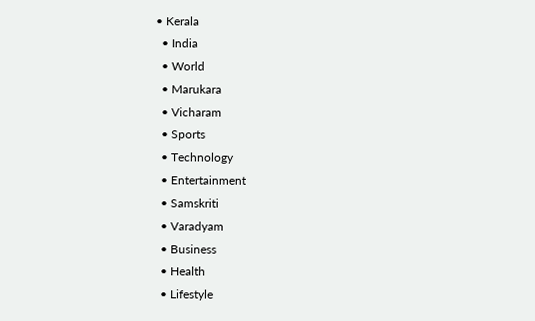• Kerala
  • India
  • World
  • Marukara
  • Vicharam
  • Sports
  • Technology
  • Entertainment
  • Samskriti
  • Varadyam
  • Business
  • Health
  • Lifestyle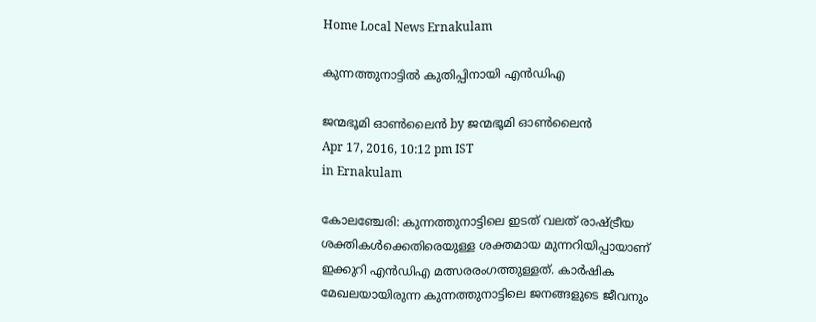Home Local News Ernakulam

കുന്നത്തുനാട്ടില്‍ കുതിപ്പിനായി എന്‍ഡിഎ

ജന്മഭൂമി ഓണ്‍ലൈന്‍ by ജന്മഭൂമി ഓണ്‍ലൈന്‍
Apr 17, 2016, 10:12 pm IST
in Ernakulam

കോലഞ്ചേരി: കുന്നത്തുനാട്ടിലെ ഇടത് വലത് രാഷ്‌ട്രീയ ശക്തികള്‍ക്കെതിരെയുള്ള ശക്തമായ മുന്നറിയിപ്പായാണ് ഇക്കുറി എന്‍ഡിഎ മത്സരരംഗത്തുള്ളത്. കാര്‍ഷിക മേഖലയായിരുന്ന കുന്നത്തുനാട്ടിലെ ജനങ്ങളുടെ ജീവനും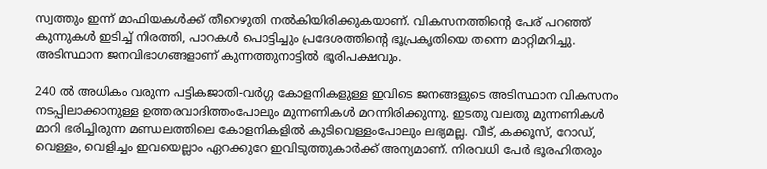സ്വത്തും ഇന്ന് മാഫിയകള്‍ക്ക് തീറെഴുതി നല്‍കിയിരിക്കുകയാണ്. വികസനത്തിന്റെ പേര് പറഞ്ഞ് കുന്നുകള്‍ ഇടിച്ച് നിരത്തി, പാറകള്‍ പൊട്ടിച്ചും പ്രദേശത്തിന്റെ ഭൂപ്രകൃതിയെ തന്നെ മാറ്റിമറിച്ചു. അടിസ്ഥാന ജനവിഭാഗങ്ങളാണ് കുന്നത്തുനാട്ടില്‍ ഭൂരിപക്ഷവും.

240 ല്‍ അധികം വരുന്ന പട്ടികജാതി-വര്‍ഗ്ഗ കോളനികളുള്ള ഇവിടെ ജനങ്ങളുടെ അടിസ്ഥാന വികസനം നടപ്പിലാക്കാനുള്ള ഉത്തരവാദിത്തംപോലും മുന്നണികള്‍ മറന്നിരിക്കുന്നു. ഇടതു വലതു മുന്നണികള്‍ മാറി ഭരിച്ചിരുന്ന മണ്ഡലത്തിലെ കോളനികളില്‍ കുടിവെള്ളംപോലും ലഭ്യമല്ല. വീട്, കക്കൂസ്, റോഡ്, വെള്ളം, വെളിച്ചം ഇവയെല്ലാം ഏറക്കുറേ ഇവിടുത്തുകാര്‍ക്ക് അന്യമാണ്. നിരവധി പേര്‍ ഭൂരഹിതരും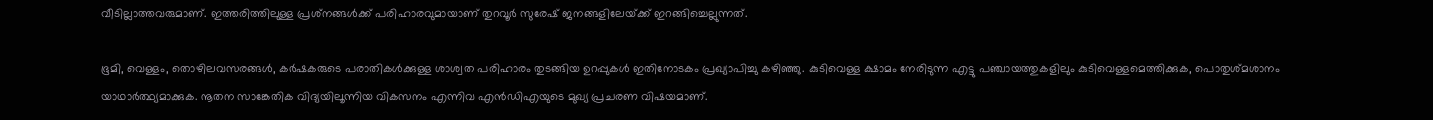വീടില്ലാത്തവരുമാണ്. ഇത്തരിത്തിലുള്ള പ്രശ്‌നങ്ങള്‍ക്ക് പരിഹാരവുമായാണ് തുറവൂര്‍ സുരേഷ് ജനങ്ങളിലേയ്‌ക്ക് ഇറങ്ങിച്ചെല്ലുന്നത്.

ഭൂമി, വെള്ളം, തൊഴിലവസരങ്ങള്‍, കര്‍ഷകരുടെ പരാതികള്‍ക്കുള്ള ശാശ്വത പരിഹാരം തുടങ്ങിയ ഉറപ്പുകള്‍ ഇതിനോടകം പ്രഖ്യാപിച്ചു കഴിഞ്ഞു. കുടിവെള്ള ക്ഷാമം നേരിടുന്ന എട്ടു പഞ്ചായത്തുകളിലും കുടിവെള്ളമെത്തിക്കുക, പൊതുശ്മശാനം യാഥാര്‍ത്ഥ്യമാക്കുക. നൂതന സാങ്കേതിക വിദ്യയിലൂന്നിയ വികസനം എന്നിവ എന്‍ഡിഎയുടെ മുഖ്യ പ്രചരണ വിഷയമാണ്.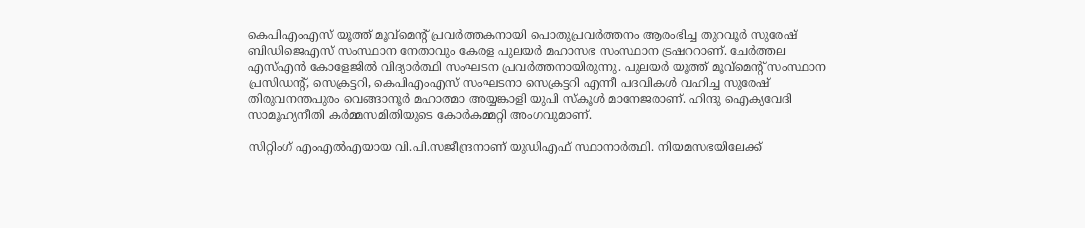കെപിഎംഎസ് യൂത്ത് മൂവ്‌മെന്റ് പ്രവര്‍ത്തകനായി പൊതുപ്രവര്‍ത്തനം ആരംഭിച്ച തുറവൂര്‍ സുരേഷ് ബിഡിജെഎസ് സംസ്ഥാന നേതാവും കേരള പുലയര്‍ മഹാസഭ സംസ്ഥാന ട്രഷററാണ്. ചേര്‍ത്തല എസ്എന്‍ കോളേജില്‍ വിദ്യാര്‍ത്ഥി സംഘടന പ്രവര്‍ത്തനായിരുന്നു. പുലയര്‍ യൂത്ത് മൂവ്‌മെന്റ് സംസ്ഥാന പ്രസിഡന്റ്, സെക്രട്ടറി, കെപിഎംഎസ് സംഘടനാ സെക്രട്ടറി എന്നീ പദവികള്‍ വഹിച്ച സുരേഷ് തിരുവനന്തപുരം വെങ്ങാനൂര്‍ മഹാത്മാ അയ്യങ്കാളി യുപി സ്‌കൂള്‍ മാനേജരാണ്. ഹിന്ദു ഐക്യവേദി സാമൂഹ്യനീതി കര്‍മ്മസമിതിയുടെ കോര്‍കമ്മറ്റി അംഗവുമാണ്.

സിറ്റിംഗ് എംഎല്‍എയായ വി.പി.സജീന്ദ്രനാണ് യുഡിഎഫ് സ്ഥാനാര്‍ത്ഥി. നിയമസഭയിലേക്ക്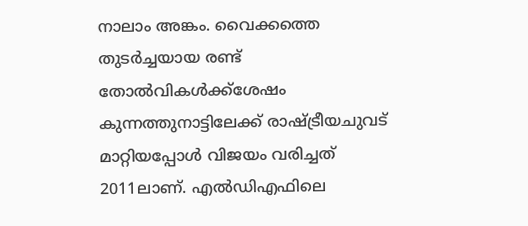നാലാം അങ്കം. വൈക്കത്തെ തുടര്‍ച്ചയായ രണ്ട് തോല്‍വികള്‍ക്ക്‌ശേഷം കുന്നത്തുനാട്ടിലേക്ക് രാഷ്‌ട്രീയചുവട് മാറ്റിയപ്പോള്‍ വിജയം വരിച്ചത് 2011ലാണ്. എല്‍ഡിഎഫിലെ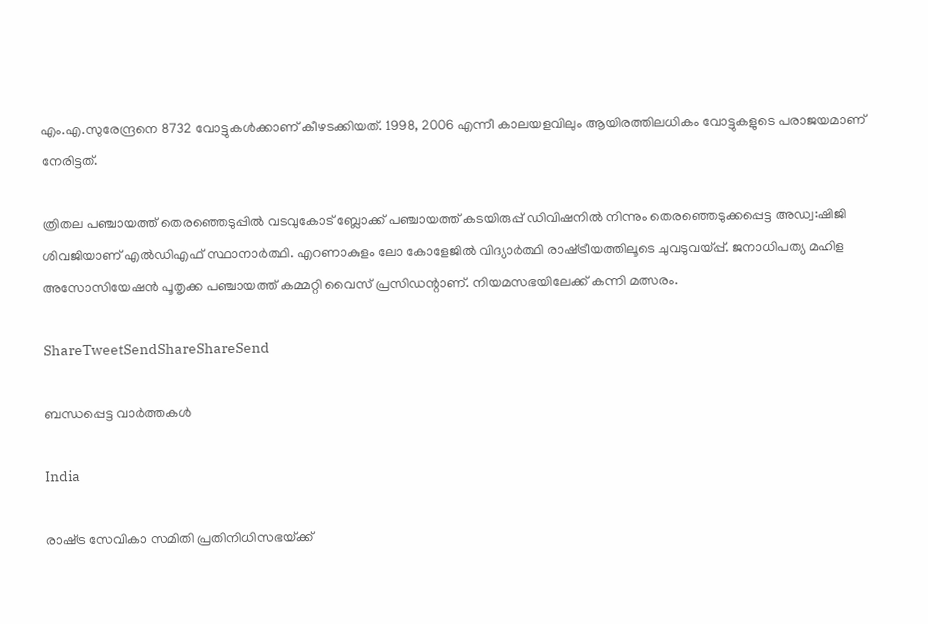എം.എ.സുരേന്ദ്രനെ 8732 വോട്ടുകള്‍ക്കാണ് കീഴടക്കിയത്. 1998, 2006 എന്നീ കാലയളവിലും ആയിരത്തിലധികം വോട്ടുകളുടെ പരാജയമാണ് നേരിട്ടത്.

ത്രിതല പഞ്ചായത്ത് തെരഞ്ഞെടുപ്പില്‍ വടവുകോട് ബ്ലോക്ക് പഞ്ചായത്ത് കടയിരുപ്പ് ഡിവിഷനില്‍ നിന്നും തെരഞ്ഞെടുക്കപ്പെട്ട അഡ്വ:ഷിജി ശിവജിയാണ് എല്‍ഡിഎഫ് സ്ഥാനാര്‍ത്ഥി. എറണാകുളം ലോ കോളേജില്‍ വിദ്യാര്‍ത്ഥി രാഷ്‌ട്രീയത്തിലൂടെ ചുവടുവയ്‌പ്പ്. ജനാധിപത്യ മഹിള അസോസിയേഷന്‍ പൂതൃക്ക പഞ്ചായത്ത് കമ്മറ്റി വൈസ് പ്രസിഡന്റാണ്. നിയമസഭയിലേക്ക് കന്നി മത്സരം.

ShareTweetSendShareShareSend

ബന്ധപ്പെട്ട വാര്‍ത്തകള്‍

India

രാഷ്‌ട്ര സേവികാ സമിതി പ്രതിനിധിസഭയ്‌ക്ക്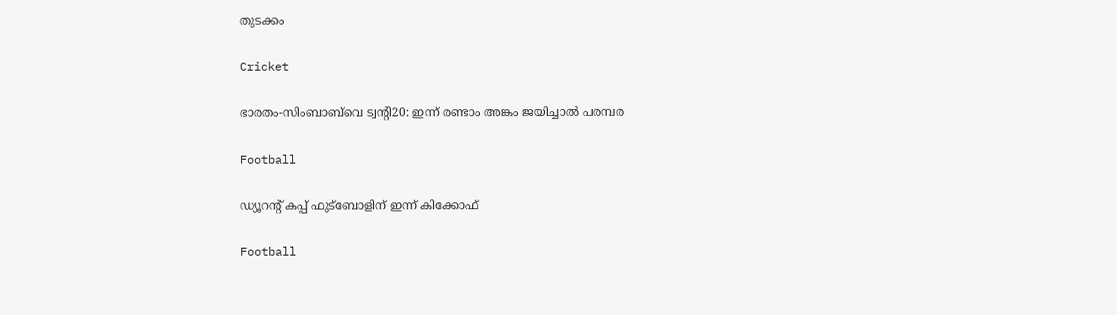തുടക്കം

Cricket

ഭാരതം-സിംബാബ്‌വെ ട്വന്റി20: ഇന്ന് രണ്ടാം അങ്കം ജയിച്ചാല്‍ പരമ്പര

Football

ഡ്യൂറന്റ് കപ്പ് ഫുട്‌ബോളിന് ഇന്ന് കിക്കോഫ്

Football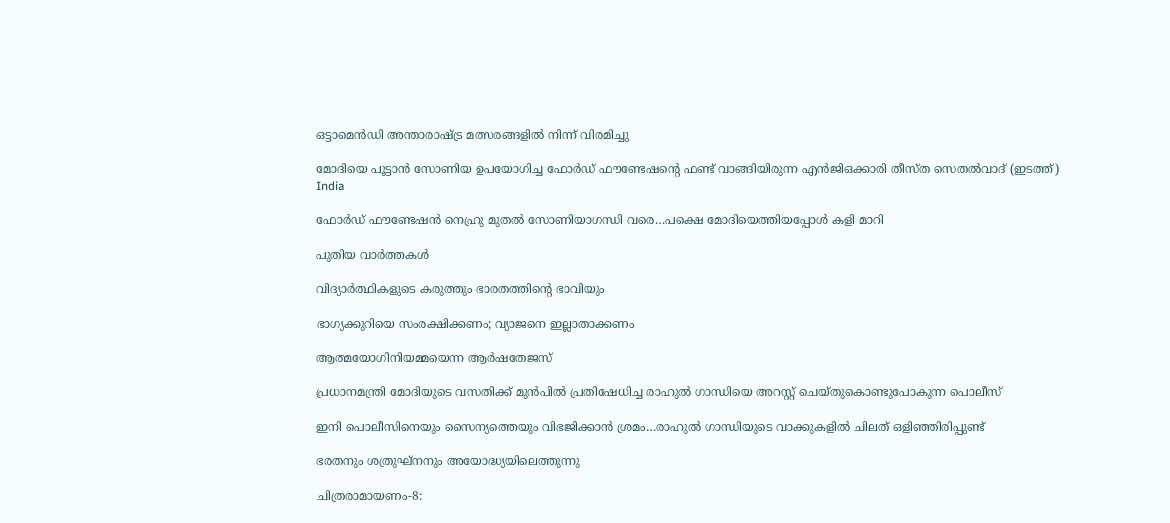ഒട്ടാമെന്‍ഡി അന്താരാഷ്‌ട്ര മത്സരങ്ങളില്‍ നിന്ന് വിരമിച്ചു

മോദിയെ പൂട്ടാന്‍ സോണിയ ഉപയോഗിച്ച ഫോര്‍ഡ് ഫൗണ്ടേഷന്‍റെ ഫണ്ട് വാങ്ങിയിരുന്ന എന്‍ജിഒക്കാരി തീസ്ത സെതല്‍വാദ് (ഇടത്ത്)
India

ഫോര്‍ഡ് ഫൗണ്ടേഷന്‍ നെഹ്രു മുതല്‍ സോണിയാഗന്ധി വരെ…പക്ഷെ മോദിയെത്തിയപ്പോള്‍ കളി മാറി

പുതിയ വാര്‍ത്തകള്‍

വിദ്യാര്‍ത്ഥികളുടെ കരുത്തും ഭാരതത്തിന്റെ ഭാവിയും

ഭാഗ്യക്കുറിയെ സംരക്ഷിക്കണം; വ്യാജനെ ഇല്ലാതാക്കണം

ആത്മയോഗിനിയമ്മയെന്ന ആര്‍ഷതേജസ്

പ്രധാനമന്ത്രി മോദിയുടെ വസതിക്ക് മുന്‍പില്‍ പ്രതിഷേധിച്ച രാഹുല്‍ ഗാന്ധിയെ അറസ്റ്റ് ചെയ്തുകൊണ്ടുപോകുന്ന പൊലീസ്

ഇനി പൊലീസിനെയും സൈന്യത്തെയും വിഭജിക്കാന്‍ ശ്രമം…രാഹുല്‍ ഗാന്ധിയുടെ വാക്കുകളില്‍ ചിലത് ഒളിഞ്ഞിരിപ്പുണ്ട്

ഭരതനും ശത്രുഘ്‌നനും അയോദ്ധ്യയിലെത്തുന്നു

ചിത്രരാമായണം-8: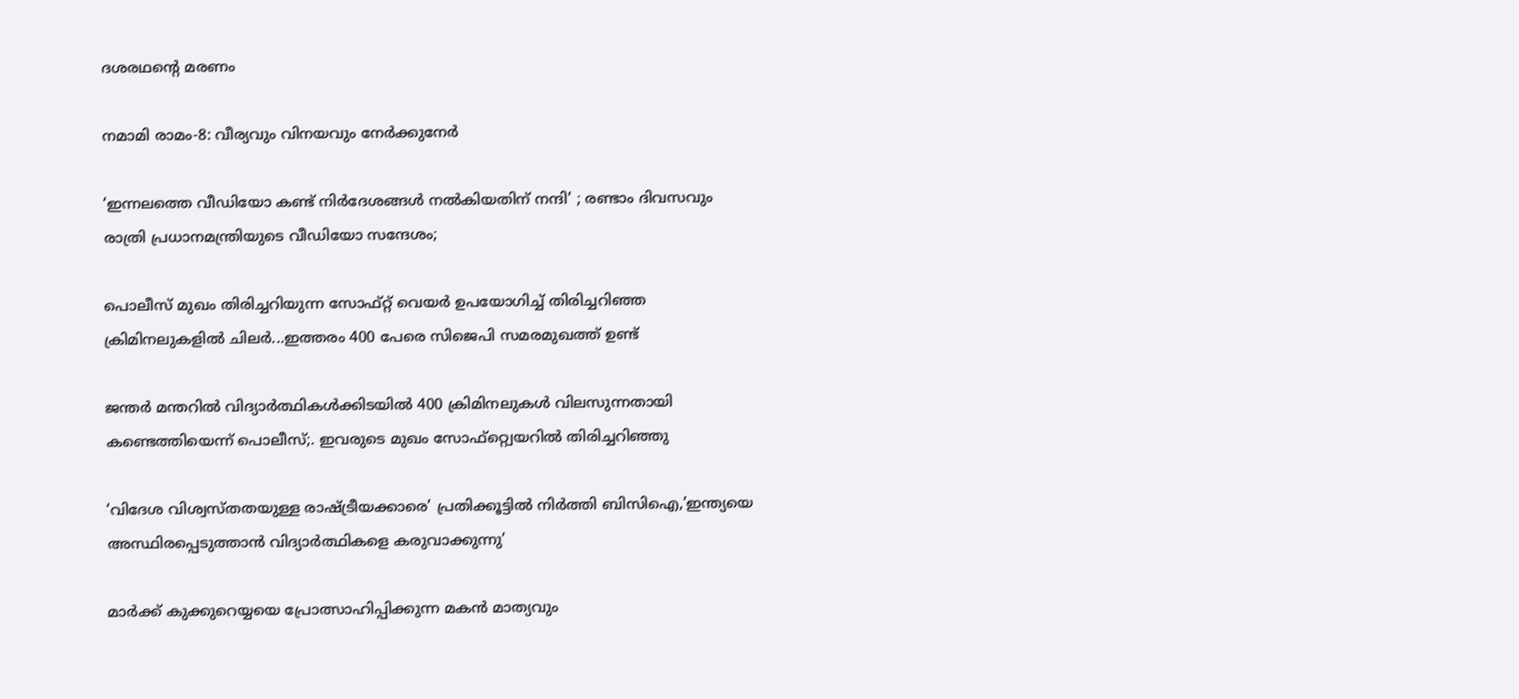ദശരഥന്റെ മരണം

നമാമി രാമം-8: വീര്യവും വിനയവും നേര്‍ക്കുനേര്‍

‘ഇന്നലത്തെ വീഡിയോ കണ്ട് നിർദേശങ്ങൾ നൽകിയതിന് നന്ദി’ ; രണ്ടാം ദിവസവും രാത്രി പ്രധാനമന്ത്രിയുടെ വീഡിയോ സന്ദേശം;

പൊലീസ് മുഖം തിരിച്ചറിയുന്ന സോഫ്റ്റ് വെയര്‍ ഉപയോഗിച്ച് തിരിച്ചറിഞ്ഞ ക്രിമിനലുകളില്‍ ചിലര്‍...ഇത്തരം 400 പേരെ സിജെപി സമരമുഖത്ത് ഉണ്ട്

ജന്തര്‍ മന്തറില്‍ വിദ്യാര്‍ത്ഥികള്‍ക്കിടയില്‍ 400 ക്രിമിനലുകള്‍ വിലസുന്നതായി കണ്ടെത്തിയെന്ന് പൊലീസ്;. ഇവരുടെ മുഖം സോഫ്റ്റ്വെയറില്‍ തിരിച്ചറിഞ്ഞു

‘വിദേശ വിശ്വസ്തതയുള്ള രാഷ്‌ട്രീയക്കാരെ’ പ്രതിക്കൂട്ടില്‍ നിര്‍ത്തി ബിസിഐ,’ഇന്ത്യയെ അസ്ഥിരപ്പെടുത്താന്‍ വിദ്യാര്‍ത്ഥികളെ കരുവാക്കുന്നു’

മാര്‍ക്ക് കുക്കുറെയ്യയെ പ്രോത്സാഹിപ്പിക്കുന്ന മകന്‍ മാത്യവും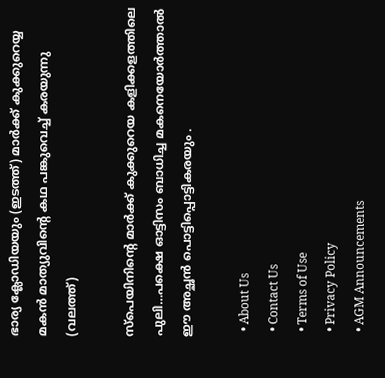ഭാര്യ ക്ലോഡിയയും (ഇടത്ത്) മാര്‍ക്ക് കുക്കുറെയ്യ മകന്‍ മാത്യുവിന്‍റെ കഥ പങ്കുവെച്ച് കരയുന്നു (വലത്ത്)

സ്പെയിനിന്റെ മാര്‍ക്ക് കുക്കുറെയ കളിക്കളത്തിലെ പുലി…പക്ഷെ ഓട്ടിസം ബാധിച്ച മകനെയോര്‍ത്താല്‍ ഈ അച്ഛന്‍ പൊട്ടിപ്പൊട്ടികരയും .

  • About Us
  • Contact Us
  • Terms of Use
  • Privacy Policy
  • AGM Announcements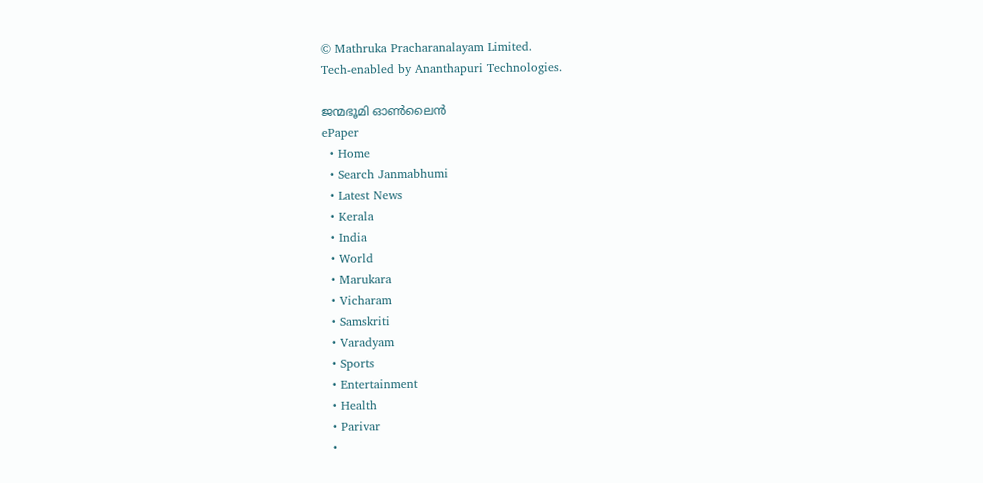© Mathruka Pracharanalayam Limited.
Tech-enabled by Ananthapuri Technologies.

ജന്മഭൂമി ഓണ്‍ലൈന്‍
ePaper
  • Home
  • Search Janmabhumi
  • Latest News
  • Kerala
  • India
  • World
  • Marukara
  • Vicharam
  • Samskriti
  • Varadyam
  • Sports
  • Entertainment
  • Health
  • Parivar
  •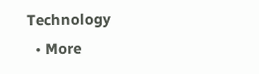Technology
  • More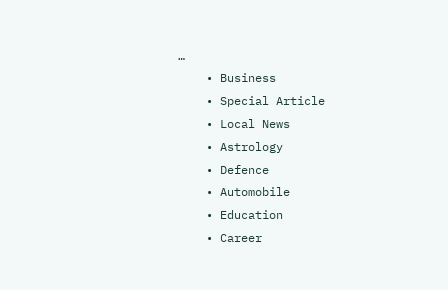…
    • Business
    • Special Article
    • Local News
    • Astrology
    • Defence
    • Automobile
    • Education
    • Career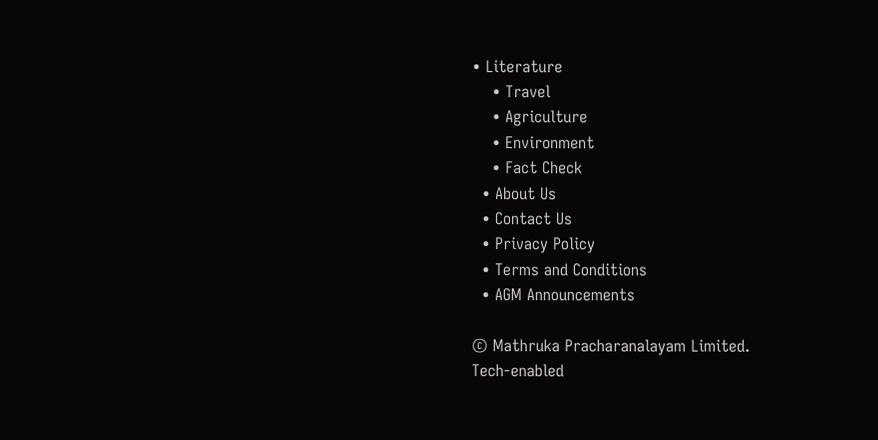• Literature
    • Travel
    • Agriculture
    • Environment
    • Fact Check
  • About Us
  • Contact Us
  • Privacy Policy
  • Terms and Conditions
  • AGM Announcements

© Mathruka Pracharanalayam Limited.
Tech-enabled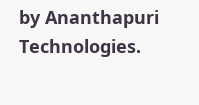by Ananthapuri Technologies.